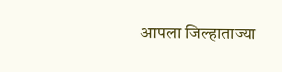आपला जिल्हाताज्या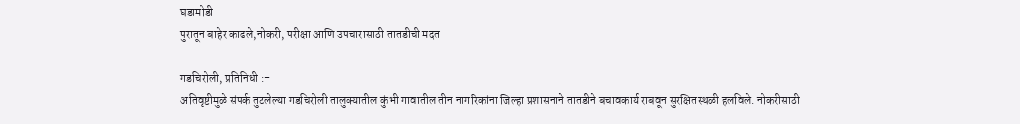घडामोडी
पुरातून बाहेर काढले,नोकरी, परीक्षा आणि उपचारासाठी तातडीची मदत

गडचिरोली, प्रतिनिधी :-
अतिवृष्टीमुळे संपर्क तुटलेल्या गडचिरोली तालुक्यातील कुंभी गावातील तीन नागरिकांना जिल्हा प्रशासनाने तातडीने बचावकार्य राबवून सुरक्षितस्थळी हलविले. नोकरीसाठी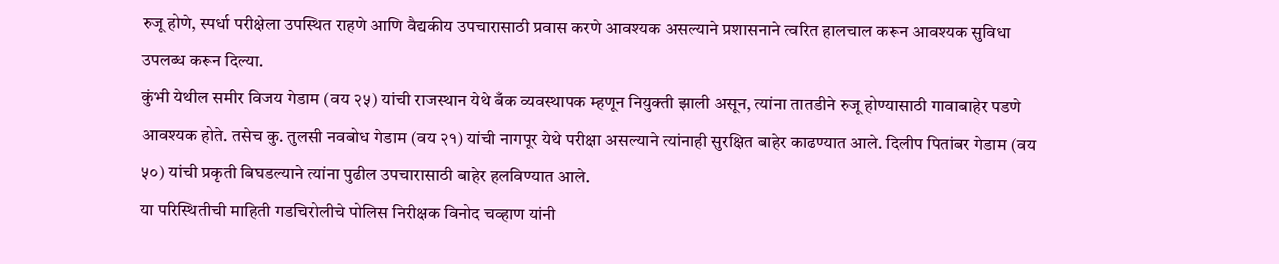रुजू होणे, स्पर्धा परीक्षेला उपस्थित राहणे आणि वैद्यकीय उपचारासाठी प्रवास करणे आवश्यक असल्याने प्रशासनाने त्वरित हालचाल करून आवश्यक सुविधा उपलब्ध करून दिल्या.
कुंभी येथील समीर विजय गेडाम (वय २५) यांची राजस्थान येथे बँक व्यवस्थापक म्हणून नियुक्ती झाली असून, त्यांना तातडीने रुजू होण्यासाठी गावाबाहेर पडणे आवश्यक होते. तसेच कु. तुलसी नवबोध गेडाम (वय २१) यांची नागपूर येथे परीक्षा असल्याने त्यांनाही सुरक्षित बाहेर काढण्यात आले. दिलीप पितांबर गेडाम (वय ५०) यांची प्रकृती बिघडल्याने त्यांना पुढील उपचारासाठी बाहेर हलविण्यात आले.
या परिस्थितीची माहिती गडचिरोलीचे पोलिस निरीक्षक विनोद चव्हाण यांनी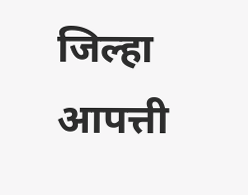जिल्हा आपत्ती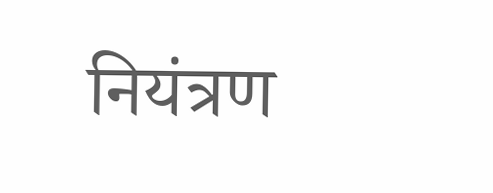नियंत्रण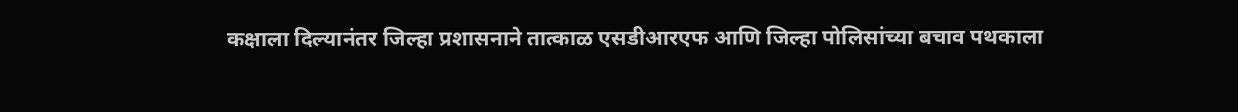कक्षाला दिल्यानंतर जिल्हा प्रशासनाने तात्काळ एसडीआरएफ आणि जिल्हा पोलिसांच्या बचाव पथकाला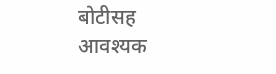बोटीसह आवश्यक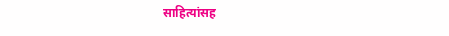साहित्यांसह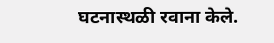घटनास्थळी रवाना केले.